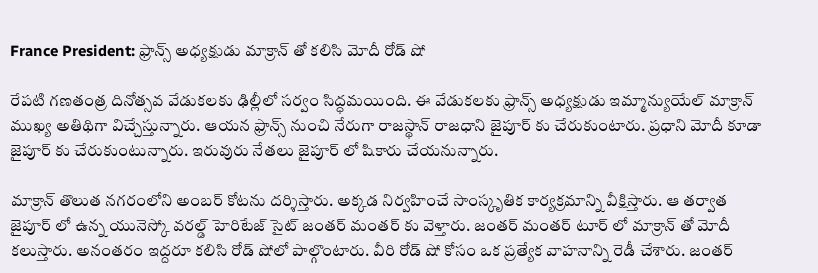France President: ఫ్రాన్స్ అధ్యక్షుడు మాక్రాన్ తో కలిసి మోదీ రోడ్ షో

రేపటి గణతంత్ర దినోత్సవ వేడుకలకు ఢిల్లీలో సర్వం సిద్ధమయింది. ఈ వేడుకలకు ఫ్రాన్స్ అధ్యక్షుడు ఇమ్మాన్యుయేల్ మాక్రాన్ ముఖ్య అతిథిగా విచ్చేస్తున్నారు. ఆయన ఫ్రాన్స్ నుంచి నేరుగా రాజస్థాన్ రాజధాని జైపూర్ కు చేరుకుంటారు. ప్రధాని మోదీ కూడా జైపూర్ కు చేరుకుంటున్నారు. ఇరువురు నేతలు జైపూర్ లో షికారు చేయనున్నారు.

మాక్రాన్ తొలుత నగరంలోని అంబర్ కోటను దర్శిస్తారు. అక్కడ నిర్వహించే సాంస్కృతిక కార్యక్రమాన్ని వీక్షిస్తారు. ఆ తర్వాత జైపూర్ లో ఉన్న యునెస్కో వరల్డ్ హెరిటేజ్ సైట్ జంతర్ మంతర్ కు వెళ్తారు. జంతర్ మంతర్ టూర్ లో మాక్రాన్ తో మోదీ కలుస్తారు. అనంతరం ఇద్దరూ కలిసి రోడ్ షోలో పాల్గొంటారు. వీరి రోడ్ షో కోసం ఒక ప్రత్యేక వాహనాన్ని రెడీ చేశారు. జంతర్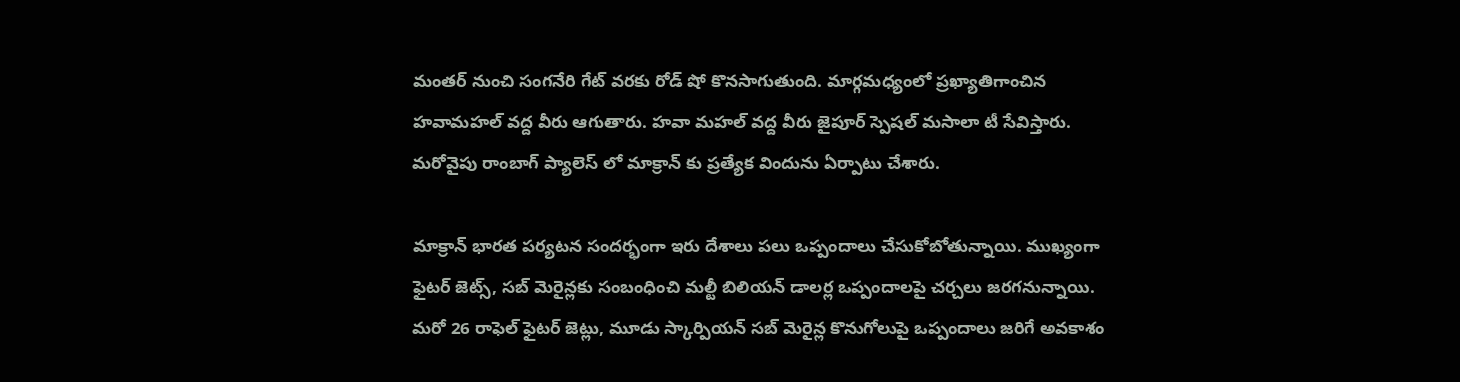మంతర్ నుంచి సంగనేరి గేట్ వరకు రోడ్ షో కొనసాగుతుంది. మార్గమధ్యంలో ప్రఖ్యాతిగాంచిన హవామహల్ వద్ద వీరు ఆగుతారు. హవా మహల్ వద్ద వీరు జైపూర్ స్పెషల్ మసాలా టీ సేవిస్తారు. మరోవైపు రాంబాగ్ ప్యాలెస్ లో మాక్రాన్ కు ప్రత్యేక విందును ఏర్పాటు చేశారు.

మాక్రాన్ భారత పర్యటన సందర్భంగా ఇరు దేశాలు పలు ఒప్పందాలు చేసుకోబోతున్నాయి. ముఖ్యంగా ఫైటర్ జెట్స్, సబ్ మెరైన్లకు సంబంధించి మల్టీ బిలియన్ డాలర్ల ఒప్పందాలపై చర్చలు జరగనున్నాయి. మరో 26 రాఫెల్ ఫైటర్ జెట్లు, మూడు స్కార్పియన్ సబ్ మెరైన్ల కొనుగోలుపై ఒప్పందాలు జరిగే అవకాశం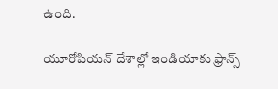ఉంది.

యూరోపియన్ దేశాల్లో ఇండియాకు ఫ్రాన్స్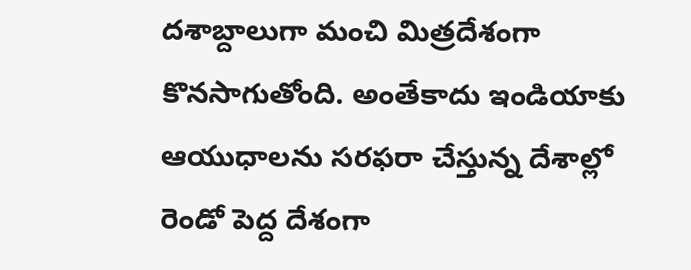దశాబ్దాలుగా మంచి మిత్రదేశంగా కొనసాగుతోంది. అంతేకాదు ఇండియాకు ఆయుధాలను సరఫరా చేస్తున్న దేశాల్లో రెండో పెద్ద దేశంగా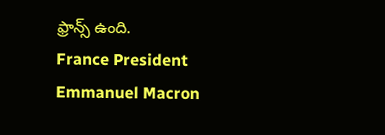ఫ్రాన్స్ ఉంది.
France President
Emmanuel Macron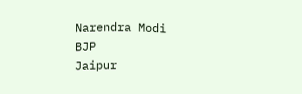Narendra Modi
BJP
Jaipur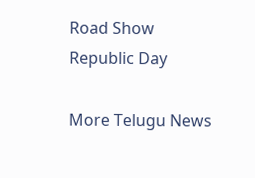Road Show
Republic Day

More Telugu News